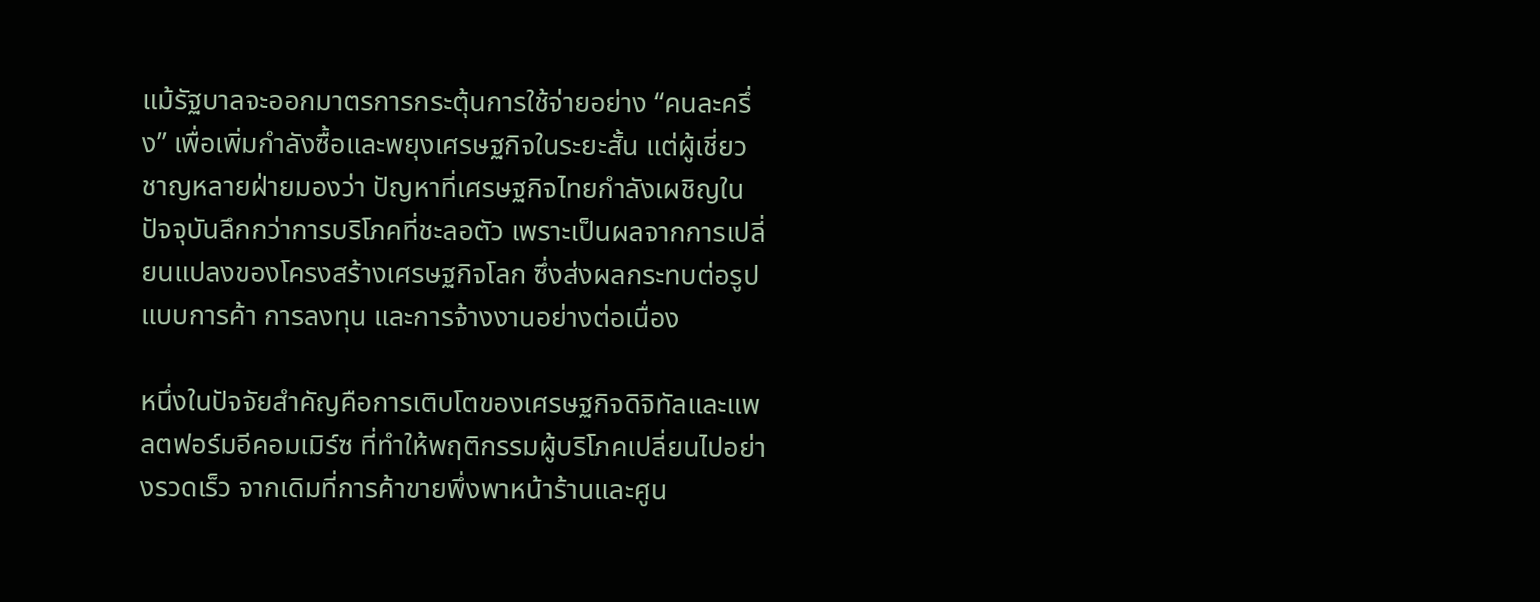แม้รัฐบาลจะออกมาตรการกระตุ้นการใช้จ่ายอย่าง “คนละครึ่ง” เพื่อเพิ่มกำลังซื้อและพยุงเศรษฐกิจในระยะสั้น แต่ผู้เชี่ยวชาญหลายฝ่ายมองว่า ปัญหาที่เศรษฐกิจไทยกำลังเผชิญในปัจจุบันลึกกว่าการบริโภคที่ชะลอตัว เพราะเป็นผลจากการเปลี่ยนแปลงของโครงสร้างเศรษฐกิจโลก ซึ่งส่งผลกระทบต่อรูปแบบการค้า การลงทุน และการจ้างงานอย่างต่อเนื่อง

หนึ่งในปัจจัยสำคัญคือการเติบโตของเศรษฐกิจดิจิทัลและแพลตฟอร์มอีคอมเมิร์ซ ที่ทำให้พฤติกรรมผู้บริโภคเปลี่ยนไปอย่างรวดเร็ว จากเดิมที่การค้าขายพึ่งพาหน้าร้านและศูน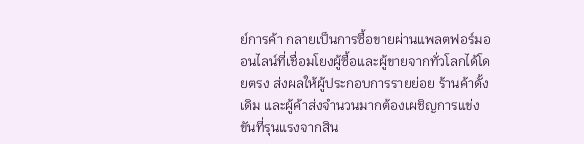ย์การค้า กลายเป็นการซื้อขายผ่านแพลตฟอร์มออนไลน์ที่เชื่อมโยงผู้ซื้อและผู้ขายจากทั่วโลกได้โดยตรง ส่งผลให้ผู้ประกอบการรายย่อย ร้านค้าดั้งเดิม และผู้ค้าส่งจำนวนมากต้องเผชิญการแข่งขันที่รุนแรงจากสิน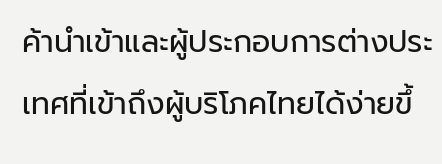ค้านำเข้าและผู้ประกอบการต่างประเทศที่เข้าถึงผู้บริโภคไทยได้ง่ายขึ้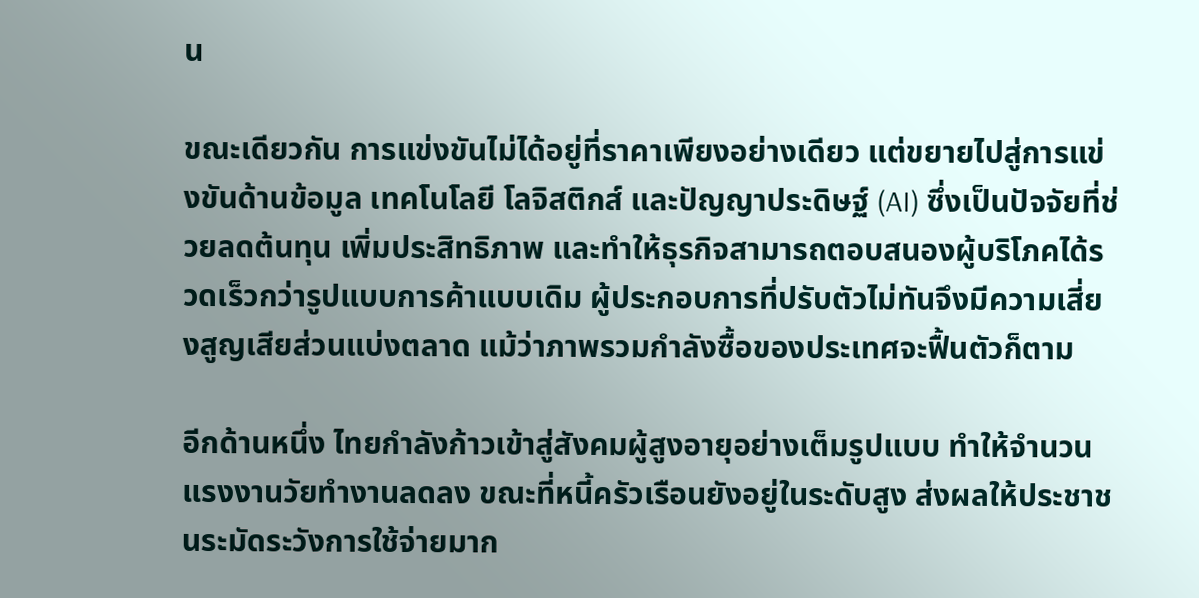น

ขณะเดียวกัน การแข่งขันไม่ได้อยู่ที่ราคาเพียงอย่างเดียว แต่ขยายไปสู่การแข่งขันด้านข้อมูล เทคโนโลยี โลจิสติกส์ และปัญญาประดิษฐ์ (AI) ซึ่งเป็นปัจจัยที่ช่วยลดต้นทุน เพิ่มประสิทธิภาพ และทำให้ธุรกิจสามารถตอบสนองผู้บริโภคได้รวดเร็วกว่ารูปแบบการค้าแบบเดิม ผู้ประกอบการที่ปรับตัวไม่ทันจึงมีความเสี่ยงสูญเสียส่วนแบ่งตลาด แม้ว่าภาพรวมกำลังซื้อของประเทศจะฟื้นตัวก็ตาม

อีกด้านหนึ่ง ไทยกำลังก้าวเข้าสู่สังคมผู้สูงอายุอย่างเต็มรูปแบบ ทำให้จำนวนแรงงานวัยทำงานลดลง ขณะที่หนี้ครัวเรือนยังอยู่ในระดับสูง ส่งผลให้ประชาชนระมัดระวังการใช้จ่ายมาก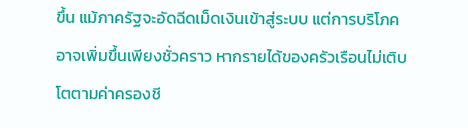ขึ้น แม้ภาครัฐจะอัดฉีดเม็ดเงินเข้าสู่ระบบ แต่การบริโภคอาจเพิ่มขึ้นเพียงชั่วคราว หากรายได้ของครัวเรือนไม่เติบโตตามค่าครองชี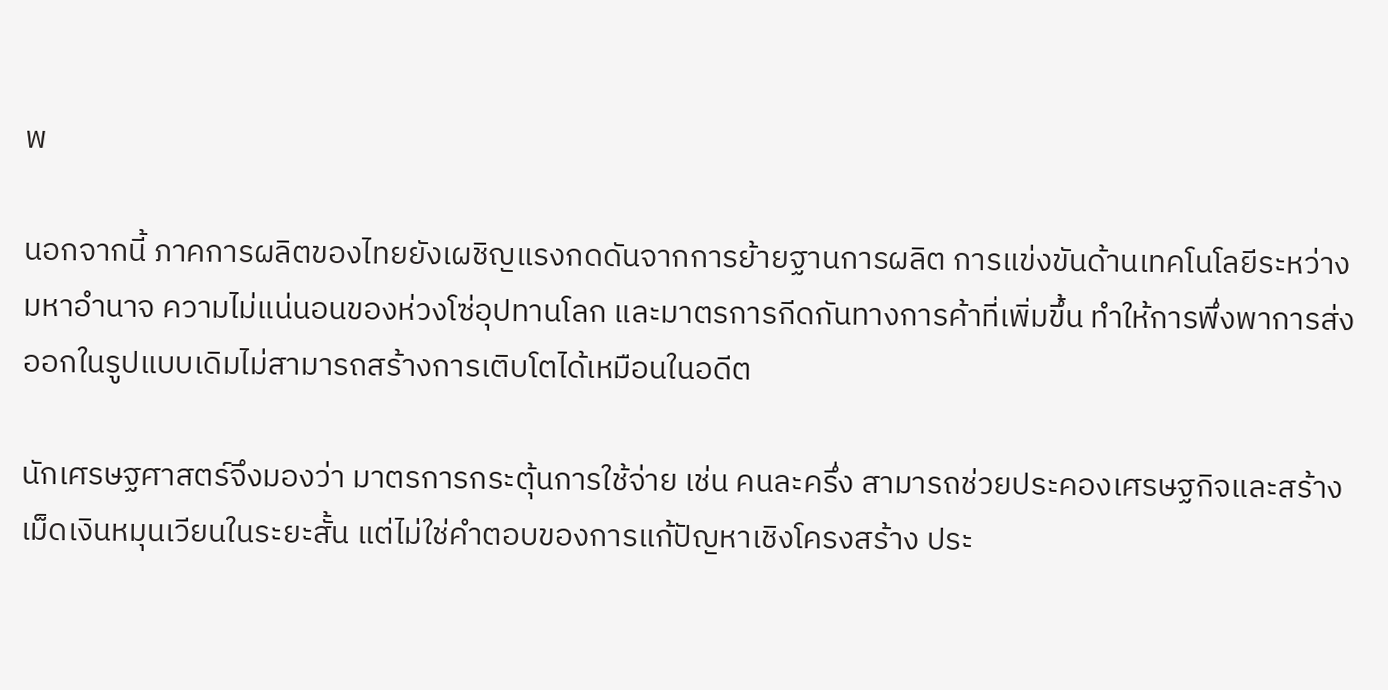พ

นอกจากนี้ ภาคการผลิตของไทยยังเผชิญแรงกดดันจากการย้ายฐานการผลิต การแข่งขันด้านเทคโนโลยีระหว่างมหาอำนาจ ความไม่แน่นอนของห่วงโซ่อุปทานโลก และมาตรการกีดกันทางการค้าที่เพิ่มขึ้น ทำให้การพึ่งพาการส่งออกในรูปแบบเดิมไม่สามารถสร้างการเติบโตได้เหมือนในอดีต

นักเศรษฐศาสตร์จึงมองว่า มาตรการกระตุ้นการใช้จ่าย เช่น คนละครึ่ง สามารถช่วยประคองเศรษฐกิจและสร้างเม็ดเงินหมุนเวียนในระยะสั้น แต่ไม่ใช่คำตอบของการแก้ปัญหาเชิงโครงสร้าง ประ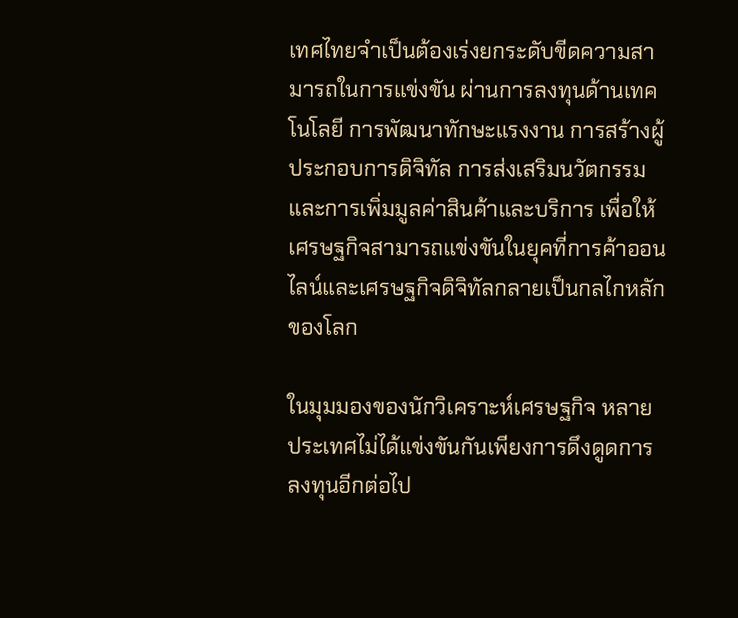เทศไทยจำเป็นต้องเร่งยกระดับขีดความสามารถในการแข่งขัน ผ่านการลงทุนด้านเทคโนโลยี การพัฒนาทักษะแรงงาน การสร้างผู้ประกอบการดิจิทัล การส่งเสริมนวัตกรรม และการเพิ่มมูลค่าสินค้าและบริการ เพื่อให้เศรษฐกิจสามารถแข่งขันในยุคที่การค้าออนไลน์และเศรษฐกิจดิจิทัลกลายเป็นกลไกหลักของโลก

ในมุมมองของนักวิเคราะห์เศรษฐกิจ หลายประเทศไม่ได้แข่งขันกันเพียงการดึงดูดการลงทุนอีกต่อไป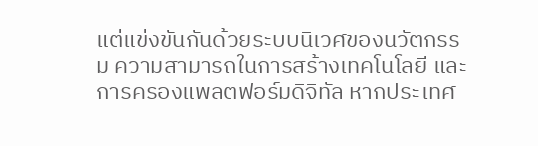แต่แข่งขันกันด้วยระบบนิเวศของนวัตกรรม ความสามารถในการสร้างเทคโนโลยี และการครองแพลตฟอร์มดิจิทัล หากประเทศ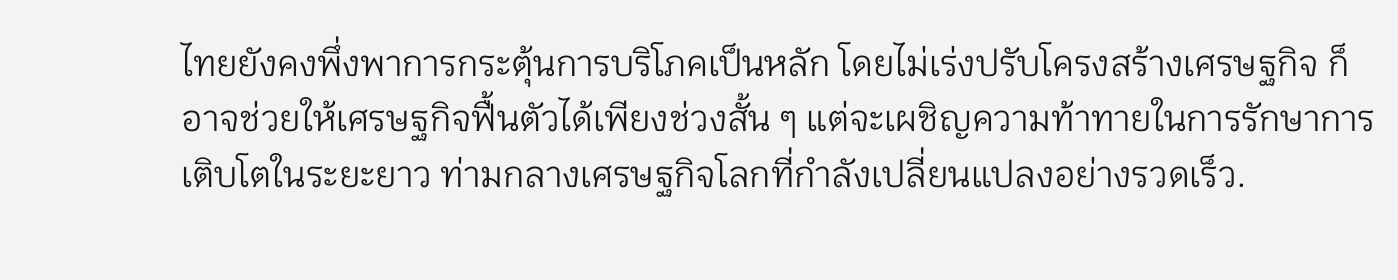ไทยยังคงพึ่งพาการกระตุ้นการบริโภคเป็นหลัก โดยไม่เร่งปรับโครงสร้างเศรษฐกิจ ก็อาจช่วยให้เศรษฐกิจฟื้นตัวได้เพียงช่วงสั้น ๆ แต่จะเผชิญความท้าทายในการรักษาการเติบโตในระยะยาว ท่ามกลางเศรษฐกิจโลกที่กำลังเปลี่ยนแปลงอย่างรวดเร็ว.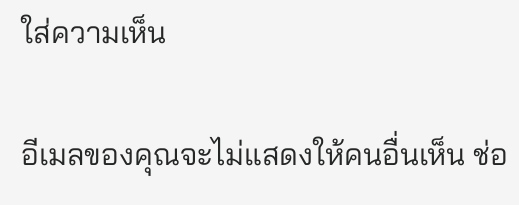ใส่ความเห็น

อีเมลของคุณจะไม่แสดงให้คนอื่นเห็น ช่อ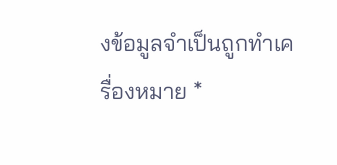งข้อมูลจำเป็นถูกทำเครื่องหมาย *